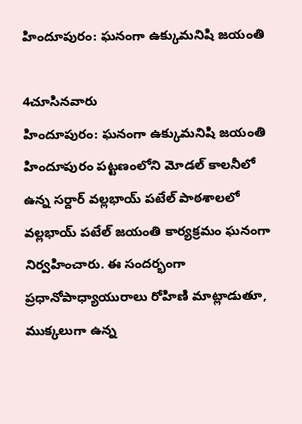హిందూపురం: ఘనంగా ఉక్కుమనిషి జయంతి

4చూసినవారు
హిందూపురం: ఘనంగా ఉక్కుమనిషి జయంతి
హిందూపురం పట్టణంలోని మోడల్ కాలనీలో ఉన్న సర్దార్ వల్లభాయ్ పటేల్ పాఠశాలలో వల్లభాయ్ పటేల్ జయంతి కార్యక్రమం ఘనంగా నిర్వహించారు. ఈ సందర్భంగా ప్రధానోపాధ్యాయురాలు రోహిణి మాట్లాడుతూ, ముక్కలుగా ఉన్న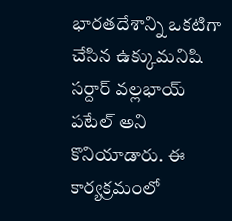భారతదేశాన్ని ఒకటిగా చేసిన ఉక్కుమనిషి సర్దార్ వల్లభాయ్ పటేల్ అని కొనియాడారు. ఈ కార్యక్రమంలో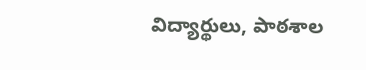విద్యార్థులు, పాఠశాల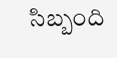సిబ్బంది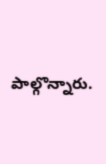పాల్గొన్నారు.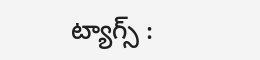ట్యాగ్స్ :